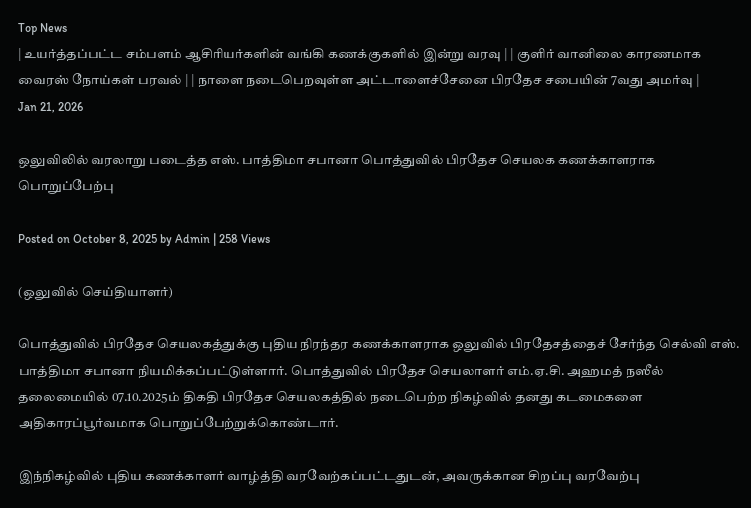Top News
| உயர்த்தப்பட்ட சம்பளம் ஆசிரியர்களின் வங்கி கணக்குகளில் இன்று வரவு | | குளிர் வானிலை காரணமாக வைரஸ் நோய்கள் பரவல் | | நாளை நடைபெறவுள்ள அட்டாளைச்சேனை பிரதேச சபையின் 7வது அமர்வு |
Jan 21, 2026

ஒலுவிலில் வரலாறு படைத்த எஸ். பாத்திமா சபானா பொத்துவில் பிரதேச செயலக கணக்காளராக பொறுப்பேற்பு

Posted on October 8, 2025 by Admin | 258 Views

(ஒலுவில் செய்தியாளர்)

பொத்துவில் பிரதேச செயலகத்துக்கு புதிய நிரந்தர கணக்காளராக ஒலுவில் பிரதேசத்தைச் சேர்ந்த செல்வி எஸ். பாத்திமா சபானா நியமிக்கப்பட்டுள்ளார். பொத்துவில் பிரதேச செயலாளர் எம்.ஏ.சி. அஹமத் நஸீல் தலைமையில் 07.10.2025ம் திகதி பிரதேச செயலகத்தில் நடைபெற்ற நிகழ்வில் தனது கடமைகளை அதிகாரப்பூர்வமாக பொறுப்பேற்றுக்கொண்டார்.

இந்நிகழ்வில் புதிய கணக்காளர் வாழ்த்தி வரவேற்கப்பட்டதுடன், அவருக்கான சிறப்பு வரவேற்பு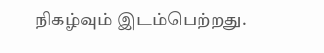நிகழ்வும் இடம்பெற்றது.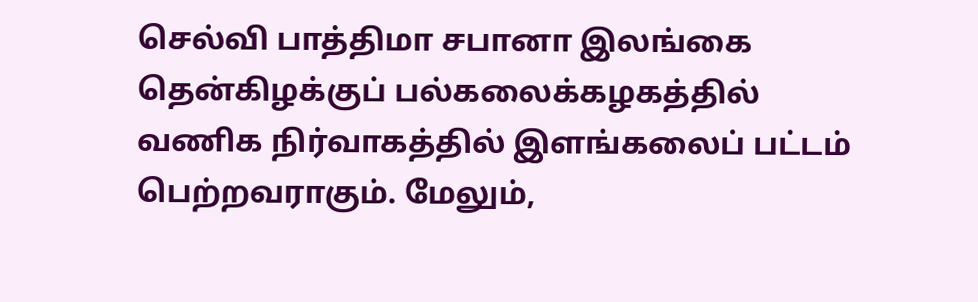செல்வி பாத்திமா சபானா இலங்கை தென்கிழக்குப் பல்கலைக்கழகத்தில் வணிக நிர்வாகத்தில் இளங்கலைப் பட்டம் பெற்றவராகும். மேலும்,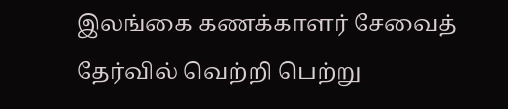இலங்கை கணக்காளர் சேவைத் தேர்வில் வெற்றி பெற்று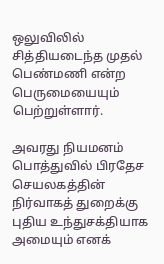ஒலுவிலில் சித்தியடைந்த முதல் பெண்மணி என்ற பெருமையையும் பெற்றுள்ளார்.

அவரது நியமனம் பொத்துவில் பிரதேச செயலகத்தின் நிர்வாகத் துறைக்கு புதிய உந்துசக்தியாக அமையும் எனக்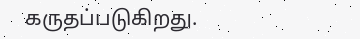கருதப்படுகிறது.